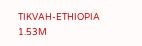TIKVAH-ETHIOPIA
1.53M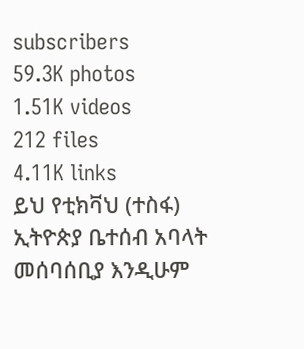subscribers
59.3K photos
1.51K videos
212 files
4.11K links
ይህ የቲክቫህ (ተስፋ) ኢትዮጵያ ቤተሰብ አባላት መሰባሰቢያ እንዲሁም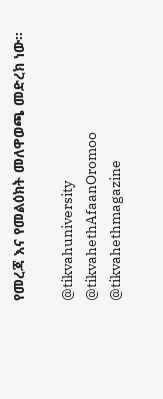የመረጃ እና የመልዕክት መለዋወጫ መድረክ ነው።

@tikvahuniversity
@tikvahethAfaanOromoo
@tikvahethmagazine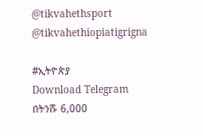@tikvahethsport
@tikvahethiopiatigrigna

#ኢትዮጵያ
Download Telegram
በትንሹ 6,000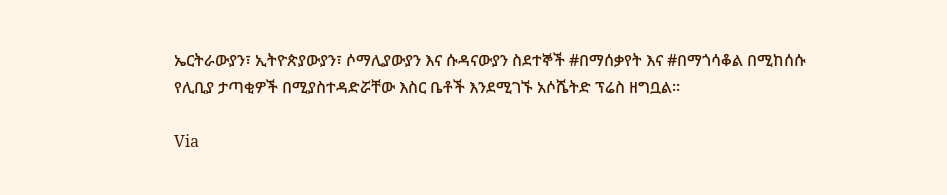ኤርትራውያን፣ ኢትዮጵያውያን፣ ሶማሊያውያን እና ሱዳናውያን ስደተኞች #በማሰቃየት እና #በማጎሳቆል በሚከሰሱ የሊቢያ ታጣቂዎች በሚያስተዳድሯቸው እስር ቤቶች እንደሚገኙ አሶሼትድ ፕሬስ ዘግቧል።

Via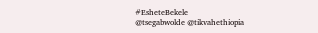#EsheteBekele
@tsegabwolde @tikvahethiopia